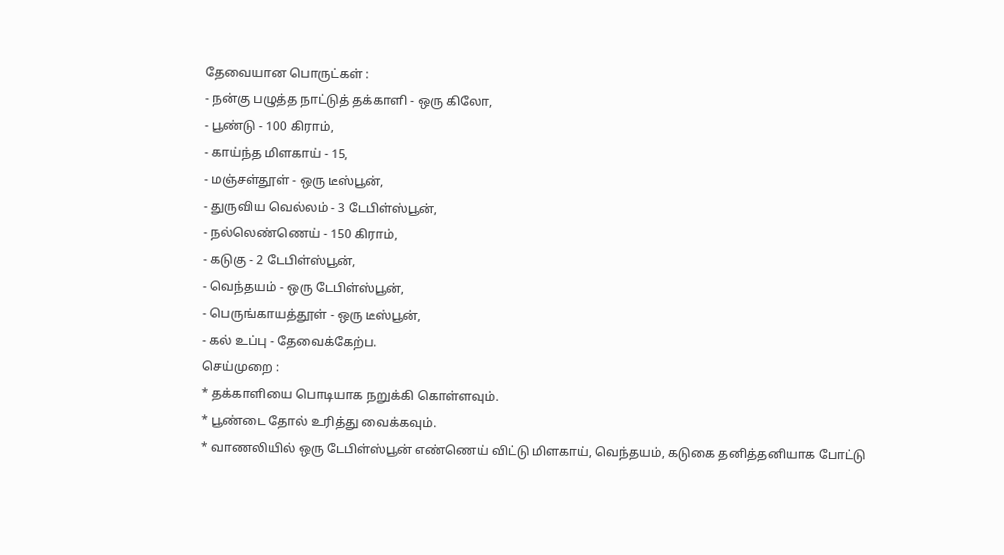தேவையான பொருட்கள் :
- நன்கு பழுத்த நாட்டுத் தக்காளி - ஒரு கிலோ,
- பூண்டு - 100 கிராம்,
- காய்ந்த மிளகாய் - 15,
- மஞ்சள்தூள் - ஒரு டீஸ்பூன்,
- துருவிய வெல்லம் - 3 டேபிள்ஸ்பூன்,
- நல்லெண்ணெய் - 150 கிராம்,
- கடுகு - 2 டேபிள்ஸ்பூன்,
- வெந்தயம் - ஒரு டேபிள்ஸ்பூன்,
- பெருங்காயத்தூள் - ஒரு டீஸ்பூன்,
- கல் உப்பு - தேவைக்கேற்ப.
செய்முறை :
* தக்காளியை பொடியாக நறுக்கி கொள்ளவும்.
* பூண்டை தோல் உரித்து வைக்கவும்.
* வாணலியில் ஒரு டேபிள்ஸ்பூன் எண்ணெய் விட்டு மிளகாய், வெந்தயம், கடுகை தனித்தனியாக போட்டு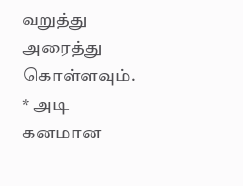வறுத்து அரைத்து கொள்ளவும்.
* அடி கனமான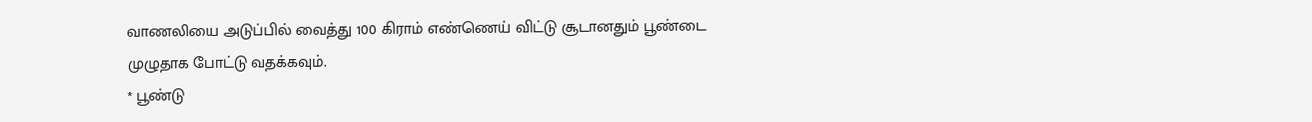வாணலியை அடுப்பில் வைத்து 100 கிராம் எண்ணெய் விட்டு சூடானதும் பூண்டை முழுதாக போட்டு வதக்கவும்.
* பூண்டு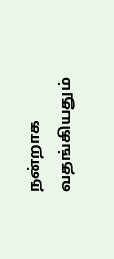நன்றாக வதங்கியதும்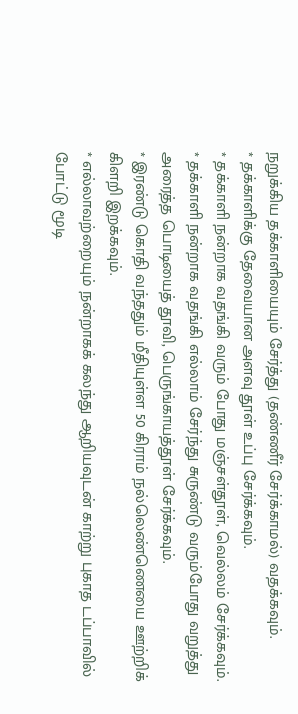நறுக்கிய தக்காளியையும் சேர்த்து (தண்ணீர் சேர்க்காமல்) வதக்கவும்.
* தக்காளிக்கு தேவையான அளவு தூள் உப்பு சேர்க்கவும்.
* தக்காளி நன்றாக வதங்கி வரும் போது மஞ்சள்தூள், வெல்லம் சேர்க்கவும்.
* தக்காளி நன்றாக வதங்கி எல்லாம் சேர்ந்து சுருண்டு வரும்போது வறுத்து அரைத்த பொடியைத் தூவி, பெருங்காயத்தூள் சேர்க்கவும்.
* இரண்டு கொதி வந்ததும் மீதியுள்ள 50 கிராம் நல்லெண்ணெயை ஊற்றிக் கிளறி இறக்கவும்.
* எல்லாவற்றையும் நன்றாகக் கலந்து ஆறியவுடன் காற்று புகாத டப்பாவில் போட்டு மூடி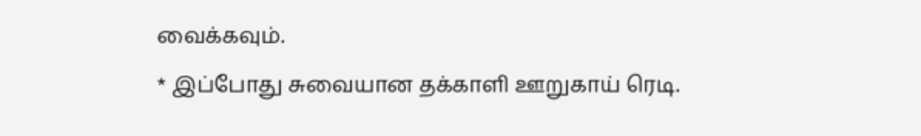வைக்கவும்.
* இப்போது சுவையான தக்காளி ஊறுகாய் ரெடி.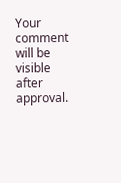Your comment will be visible after approval.